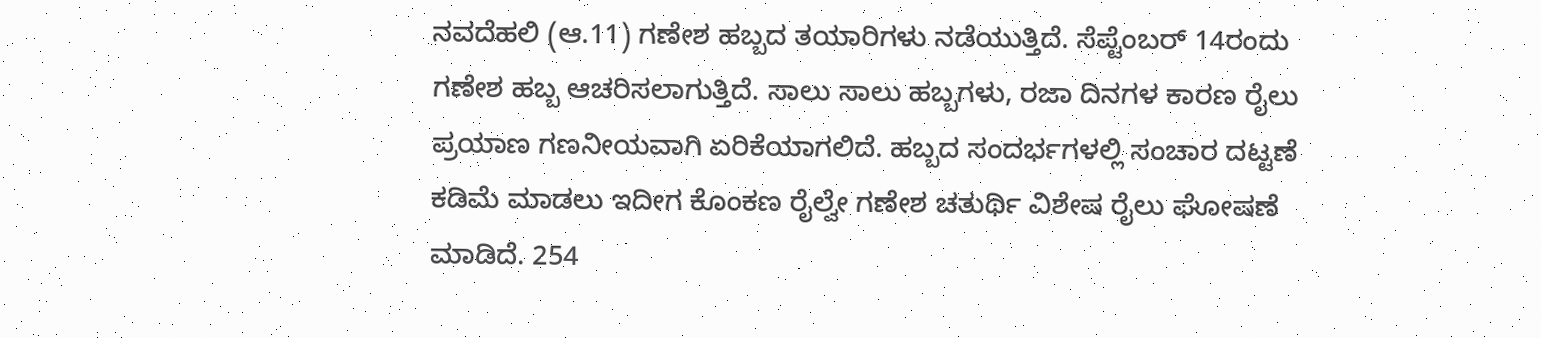ನವದೆಹಲಿ (ಆ.11) ಗಣೇಶ ಹಬ್ಬದ ತಯಾರಿಗಳು ನಡೆಯುತ್ತಿದೆ. ಸೆಪ್ಟೆಂಬರ್ 14ರಂದು ಗಣೇಶ ಹಬ್ಬ ಆಚರಿಸಲಾಗುತ್ತಿದೆ. ಸಾಲು ಸಾಲು ಹಬ್ಬಗಳು, ರಜಾ ದಿನಗಳ ಕಾರಣ ರೈಲು ಪ್ರಯಾಣ ಗಣನೀಯವಾಗಿ ಏರಿಕೆಯಾಗಲಿದೆ. ಹಬ್ಬದ ಸಂದರ್ಭಗಳಲ್ಲಿ ಸಂಚಾರ ದಟ್ಟಣೆ ಕಡಿಮೆ ಮಾಡಲು ಇದೀಗ ಕೊಂಕಣ ರೈಲ್ವೇ ಗಣೇಶ ಚತುರ್ಥಿ ವಿಶೇಷ ರೈಲು ಘೋಷಣೆ ಮಾಡಿದೆ. 254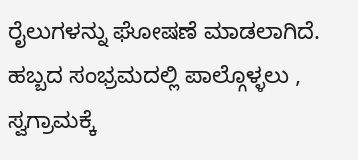ರೈಲುಗಳನ್ನು ಘೋಷಣೆ ಮಾಡಲಾಗಿದೆ. ಹಬ್ಬದ ಸಂಭ್ರಮದಲ್ಲಿ ಪಾಲ್ಗೊಳ್ಳಲು , ಸ್ವಗ್ರಾಮಕ್ಕೆ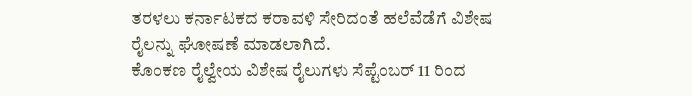ತರಳಲು ಕರ್ನಾಟಕದ ಕರಾವಳಿ ಸೇರಿದಂತೆ ಹಲೆವೆಡೆಗೆ ವಿಶೇಷ ರೈಲನ್ನು ಘೋಷಣೆ ಮಾಡಲಾಗಿದೆ.
ಕೊಂಕಣ ರೈಲ್ವೇಯ ವಿಶೇಷ ರೈಲುಗಳು ಸೆಪ್ಟೆಂಬರ್ 11 ರಿಂದ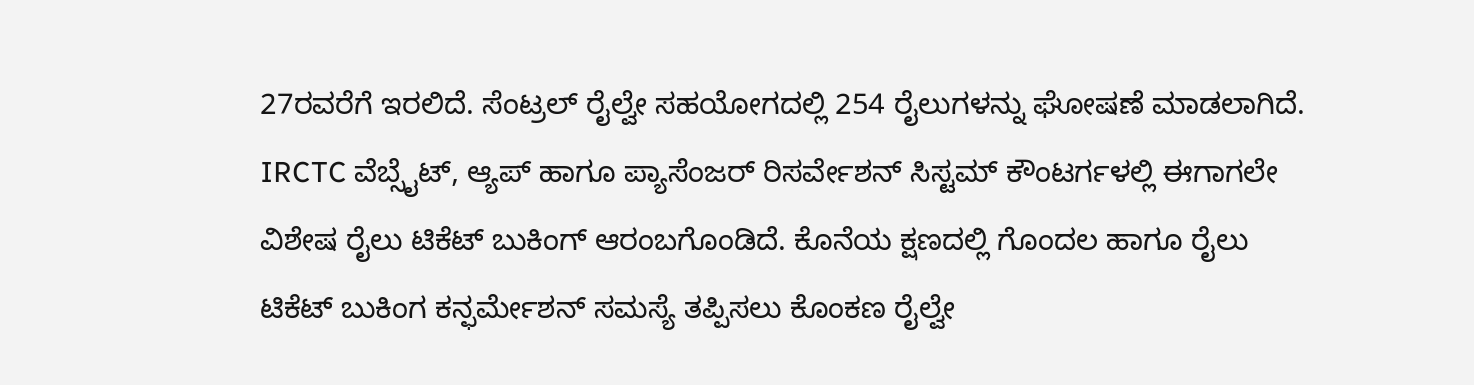27ರವರೆಗೆ ಇರಲಿದೆ. ಸೆಂಟ್ರಲ್ ರೈಲ್ವೇ ಸಹಯೋಗದಲ್ಲಿ 254 ರೈಲುಗಳನ್ನು ಘೋಷಣೆ ಮಾಡಲಾಗಿದೆ. IRCTC ವೆಬ್ಸೈಟ್, ಆ್ಯಪ್ ಹಾಗೂ ಪ್ಯಾಸೆಂಜರ್ ರಿಸರ್ವೇಶನ್ ಸಿಸ್ಟಮ್ ಕೌಂಟರ್ಗಳಲ್ಲಿ ಈಗಾಗಲೇ ವಿಶೇಷ ರೈಲು ಟಿಕೆಟ್ ಬುಕಿಂಗ್ ಆರಂಬಗೊಂಡಿದೆ. ಕೊನೆಯ ಕ್ಷಣದಲ್ಲಿ ಗೊಂದಲ ಹಾಗೂ ರೈಲು ಟಿಕೆಟ್ ಬುಕಿಂಗ ಕನ್ಫರ್ಮೇಶನ್ ಸಮಸ್ಯೆ ತಪ್ಪಿಸಲು ಕೊಂಕಣ ರೈಲ್ವೇ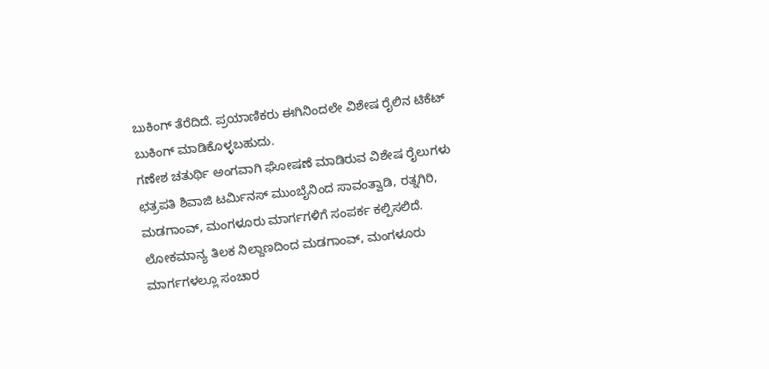ಬುಕಿಂಗ್ ತೆರೆದಿದೆ. ಪ್ರಯಾಣಿಕರು ಈಗಿನಿಂದಲೇ ವಿಶೇಷ ರೈಲಿನ ಟಿಕೆಟ್ ಬುಕಿಂಗ್ ಮಾಡಿಕೊಳ್ಳಬಹುದು.
ಗಣೇಶ ಚತುರ್ಥಿ ಅಂಗವಾಗಿ ಘೋಷಣೆ ಮಾಡಿರುವ ವಿಶೇಷ ರೈಲುಗಳು ಛತ್ರಪತಿ ಶಿವಾಜಿ ಟರ್ಮಿನಸ್ ಮುಂಬೈನಿಂದ ಸಾವಂತ್ವಾಡಿ, ರತ್ನಗಿರಿ, ಮಡಗಾಂವ್, ಮಂಗಳೂರು ಮಾರ್ಗಗಳಿಗೆ ಸಂಪರ್ಕ ಕಲ್ಪಿಸಲಿದೆ. ಲೋಕಮಾನ್ಯ ತಿಲಕ ನಿಲ್ದಾಣದಿಂದ ಮಡಗಾಂವ್, ಮಂಗಳೂರು ಮಾರ್ಗಗಳಲ್ಲೂ ಸಂಚಾರ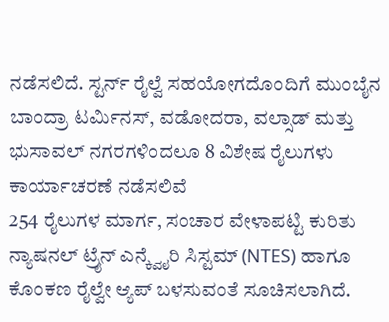ನಡೆಸಲಿದೆ. ಸ್ಟರ್ನ್ ರೈಲ್ವೆ ಸಹಯೋಗದೊಂದಿಗೆ ಮುಂಬೈನ ಬಾಂದ್ರಾ ಟರ್ಮಿನಸ್, ವಡೋದರಾ, ವಲ್ಸಾಡ್ ಮತ್ತು ಭುಸಾವಲ್ ನಗರಗಳಿಂದಲೂ 8 ವಿಶೇಷ ರೈಲುಗಳು ಕಾರ್ಯಾಚರಣೆ ನಡೆಸಲಿವೆ
254 ರೈಲುಗಳ ಮಾರ್ಗ, ಸಂಚಾರ ವೇಳಾಪಟ್ಟಿ ಕುರಿತು ನ್ಯಾಷನಲ್ ಟ್ರೈನ್ ಎನ್ಕ್ವೈರಿ ಸಿಸ್ಟಮ್ (NTES) ಹಾಗೂ ಕೊಂಕಣ ರೈಲ್ವೇ ಆ್ಯಪ್ ಬಳಸುವಂತೆ ಸೂಚಿಸಲಾಗಿದೆ.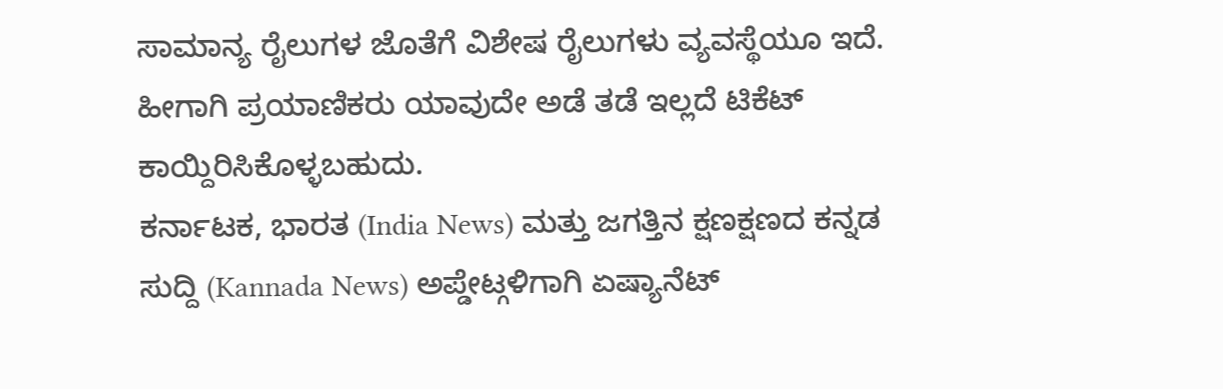ಸಾಮಾನ್ಯ ರೈಲುಗಳ ಜೊತೆಗೆ ವಿಶೇಷ ರೈಲುಗಳು ವ್ಯವಸ್ಥೆಯೂ ಇದೆ. ಹೀಗಾಗಿ ಪ್ರಯಾಣಿಕರು ಯಾವುದೇ ಅಡೆ ತಡೆ ಇಲ್ಲದೆ ಟಿಕೆಟ್ ಕಾಯ್ದಿರಿಸಿಕೊಳ್ಳಬಹುದು.
ಕರ್ನಾಟಕ, ಭಾರತ (India News) ಮತ್ತು ಜಗತ್ತಿನ ಕ್ಷಣಕ್ಷಣದ ಕನ್ನಡ ಸುದ್ದಿ (Kannada News) ಅಪ್ಡೇಟ್ಗಳಿಗಾಗಿ ಏಷ್ಯಾನೆಟ್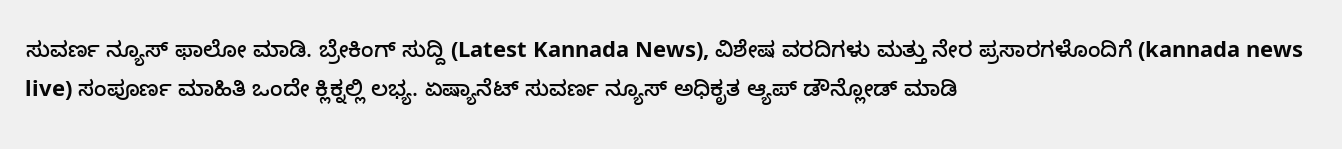ಸುವರ್ಣ ನ್ಯೂಸ್ ಫಾಲೋ ಮಾಡಿ. ಬ್ರೇಕಿಂಗ್ ಸುದ್ದಿ (Latest Kannada News), ವಿಶೇಷ ವರದಿಗಳು ಮತ್ತು ನೇರ ಪ್ರಸಾರಗಳೊಂದಿಗೆ (kannada news live) ಸಂಪೂರ್ಣ ಮಾಹಿತಿ ಒಂದೇ ಕ್ಲಿಕ್ನಲ್ಲಿ ಲಭ್ಯ. ಏಷ್ಯಾನೆಟ್ ಸುವರ್ಣ ನ್ಯೂಸ್ ಅಧಿಕೃತ ಆ್ಯಪ್ ಡೌನ್ಲೋಡ್ ಮಾಡಿ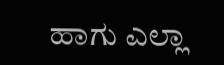ಹಾಗು ಎಲ್ಲಾ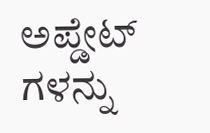ಅಪ್ಡೇಟ್ ಗಳನ್ನು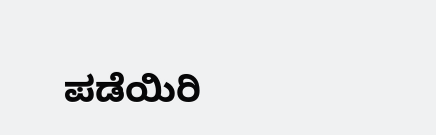ಪಡೆಯಿರಿ